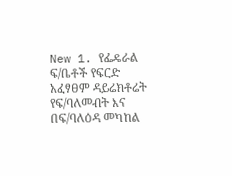New 1. የፌዴራል ፍ/ቤቶች የፍርድ አፈፃፀም ዳይሬክቶሬት የፍ/ባለመብት እና በፍ/ባለዕዳ መካከል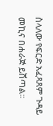ስላለው የፍርድ አፈጻጸም ጉዳይ መኪና በሐራጅ ይሸጣል፡፡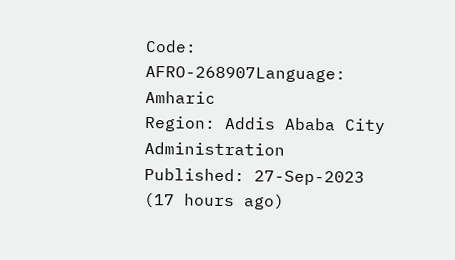Code: AFRO-268907Language: Amharic
Region: Addis Ababa City Administration
Published: 27-Sep-2023 (17 hours ago)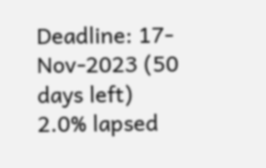Deadline: 17-Nov-2023 (50 days left)
2.0% lapsed